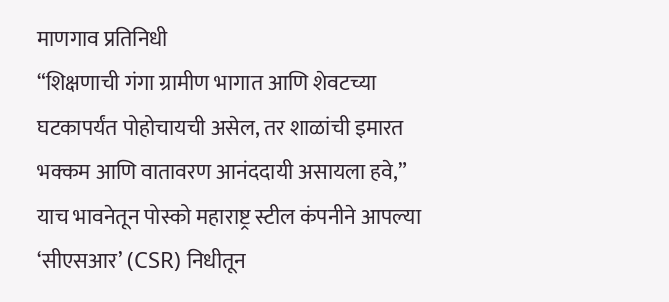माणगाव प्रतिनिधी
“शिक्षणाची गंगा ग्रामीण भागात आणि शेवटच्या घटकापर्यंत पोहोचायची असेल, तर शाळांची इमारत भक्कम आणि वातावरण आनंददायी असायला हवे,” याच भावनेतून पोस्को महाराष्ट्र स्टील कंपनीने आपल्या ‘सीएसआर’ (CSR) निधीतून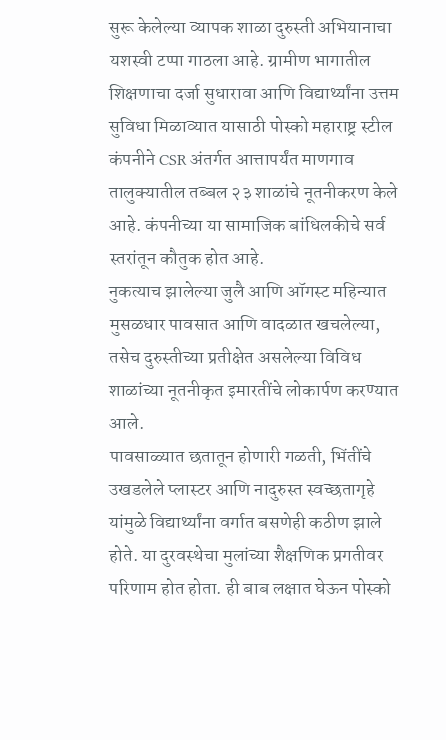सुरू केलेल्या व्यापक शाळा दुरुस्ती अभियानाचा यशस्वी टप्पा गाठला आहे. ग्रामीण भागातील शिक्षणाचा दर्जा सुधारावा आणि विद्यार्थ्यांना उत्तम सुविधा मिळाव्यात यासाठी पोस्को महाराष्ट्र स्टील कंपनीने CSR अंतर्गत आत्तापर्यंत माणगाव तालुक्यातील तब्बल २३ शाळांचे नूतनीकरण केले आहे. कंपनीच्या या सामाजिक बांधिलकीचे सर्व स्तरांतून कौतुक होत आहे.
नुकत्याच झालेल्या जुलै आणि ऑगस्ट महिन्यात मुसळधार पावसात आणि वादळात खचलेल्या, तसेच दुरुस्तीच्या प्रतीक्षेत असलेल्या विविध शाळांच्या नूतनीकृत इमारतींचे लोकार्पण करण्यात आले.
पावसाळ्यात छतातून होणारी गळती, भिंतींचे उखडलेले प्लास्टर आणि नादुरुस्त स्वच्छतागृहे यांमुळे विद्यार्थ्यांना वर्गात बसणेही कठीण झाले होते. या दुरवस्थेचा मुलांच्या शैक्षणिक प्रगतीवर परिणाम होत होता. ही बाब लक्षात घेऊन पोस्को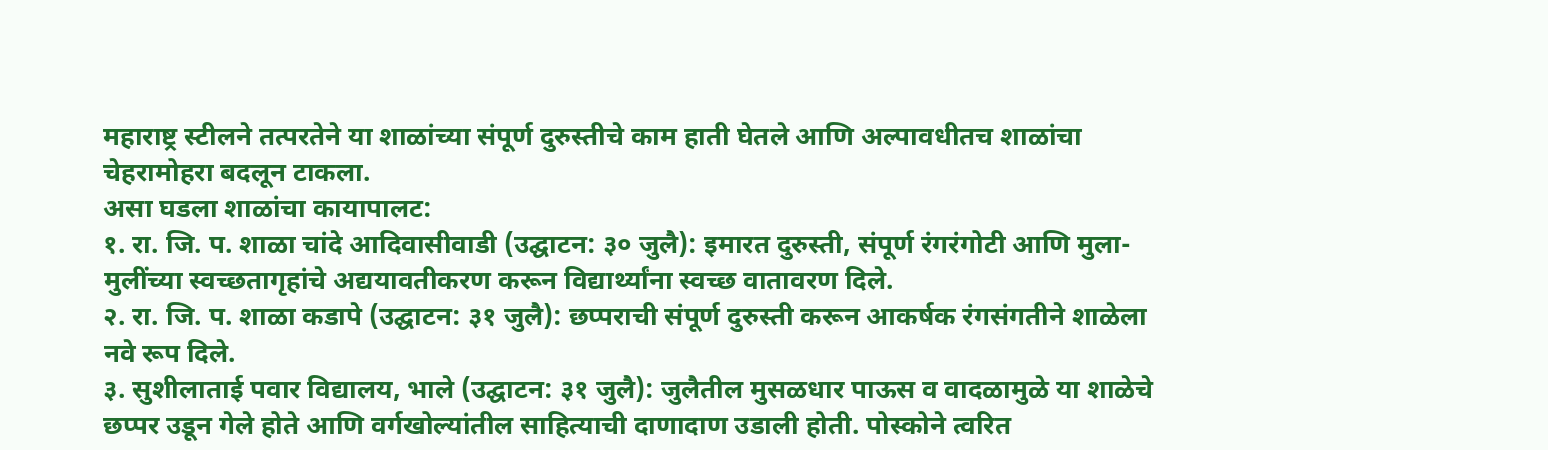महाराष्ट्र स्टीलने तत्परतेने या शाळांच्या संपूर्ण दुरुस्तीचे काम हाती घेतले आणि अल्पावधीतच शाळांचा चेहरामोहरा बदलून टाकला.
असा घडला शाळांचा कायापालट:
१. रा. जि. प. शाळा चांदे आदिवासीवाडी (उद्घाटन: ३० जुलै): इमारत दुरुस्ती, संपूर्ण रंगरंगोटी आणि मुला-मुलींच्या स्वच्छतागृहांचे अद्ययावतीकरण करून विद्यार्थ्यांना स्वच्छ वातावरण दिले.
२. रा. जि. प. शाळा कडापे (उद्घाटन: ३१ जुलै): छप्पराची संपूर्ण दुरुस्ती करून आकर्षक रंगसंगतीने शाळेला नवे रूप दिले.
३. सुशीलाताई पवार विद्यालय, भाले (उद्घाटन: ३१ जुलै): जुलैतील मुसळधार पाऊस व वादळामुळे या शाळेचे छप्पर उडून गेले होते आणि वर्गखोल्यांतील साहित्याची दाणादाण उडाली होती. पोस्कोने त्वरित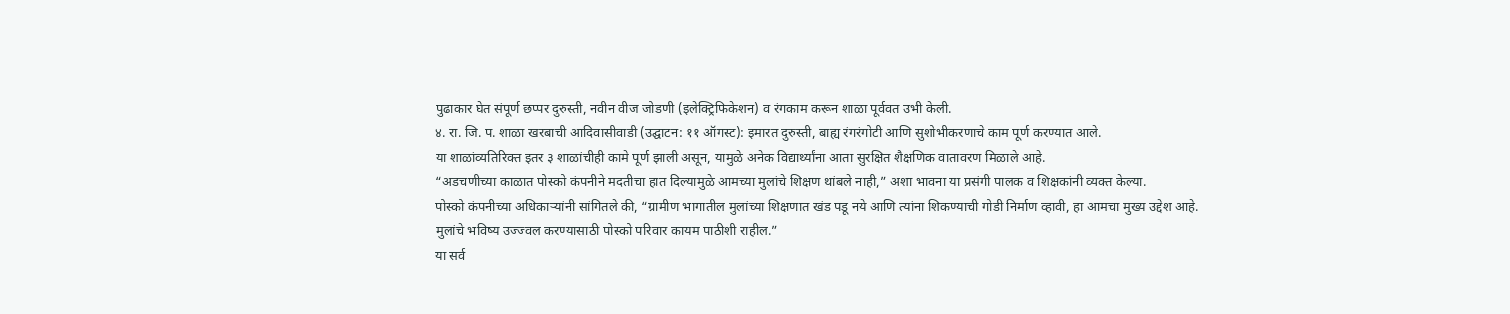पुढाकार घेत संपूर्ण छप्पर दुरुस्ती, नवीन वीज जोडणी (इलेक्ट्रिफिकेशन) व रंगकाम करून शाळा पूर्ववत उभी केली.
४. रा. जि. प. शाळा खरबाची आदिवासीवाडी (उद्घाटन: ११ ऑगस्ट): इमारत दुरुस्ती, बाह्य रंगरंगोटी आणि सुशोभीकरणाचे काम पूर्ण करण्यात आले.
या शाळांव्यतिरिक्त इतर ३ शाळांचीही कामे पूर्ण झाली असून, यामुळे अनेक विद्यार्थ्यांना आता सुरक्षित शैक्षणिक वातावरण मिळाले आहे.
“अडचणीच्या काळात पोस्को कंपनीने मदतीचा हात दिल्यामुळे आमच्या मुलांचे शिक्षण थांबले नाही,” अशा भावना या प्रसंगी पालक व शिक्षकांनी व्यक्त केल्या.
पोस्को कंपनीच्या अधिकाऱ्यांनी सांगितले की, “ग्रामीण भागातील मुलांच्या शिक्षणात खंड पडू नये आणि त्यांना शिकण्याची गोडी निर्माण व्हावी, हा आमचा मुख्य उद्देश आहे. मुलांचे भविष्य उज्ज्वल करण्यासाठी पोस्को परिवार कायम पाठीशी राहील.”
या सर्व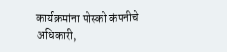कार्यक्रमांना पोस्को कंपनीचे अधिकारी,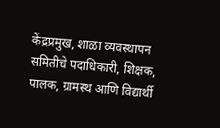केंद्रप्रमुख, शाळा व्यवस्थापन समितीचे पदाधिकारी, शिक्षक, पालक, ग्रामस्थ आणि विद्यार्थी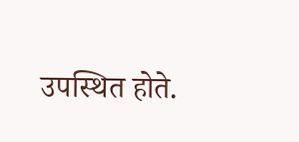उपस्थित होते.